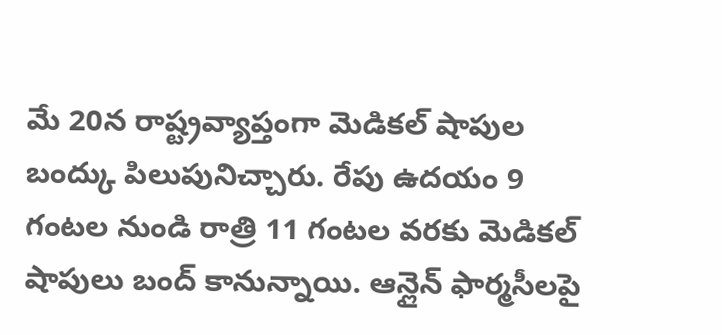మే 20న రాష్ట్రవ్యాప్తంగా మెడికల్ షాపుల బంద్కు పిలుపునిచ్చారు. రేపు ఉదయం 9 గంటల నుండి రాత్రి 11 గంటల వరకు మెడికల్ షాపులు బంద్ కానున్నాయి. ఆన్లైన్ ఫార్మసీలపై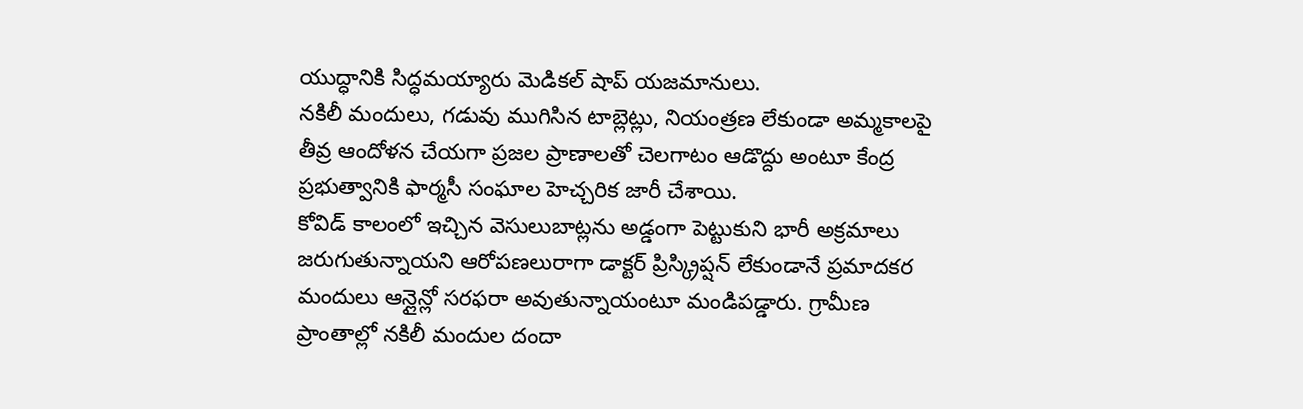యుద్ధానికి సిద్ధమయ్యారు మెడికల్ షాప్ యజమానులు.
నకిలీ మందులు, గడువు ముగిసిన టాబ్లెట్లు, నియంత్రణ లేకుండా అమ్మకాలపై తీవ్ర ఆందోళన చేయగా ప్రజల ప్రాణాలతో చెలగాటం ఆడొద్దు అంటూ కేంద్ర ప్రభుత్వానికి ఫార్మసీ సంఘాల హెచ్చరిక జారీ చేశాయి.
కోవిడ్ కాలంలో ఇచ్చిన వెసులుబాట్లను అడ్డంగా పెట్టుకుని భారీ అక్రమాలు జరుగుతున్నాయని ఆరోపణలురాగా డాక్టర్ ప్రిస్క్రిప్షన్ లేకుండానే ప్రమాదకర మందులు ఆన్లైన్లో సరఫరా అవుతున్నాయంటూ మండిపడ్డారు. గ్రామీణ ప్రాంతాల్లో నకిలీ మందుల దందా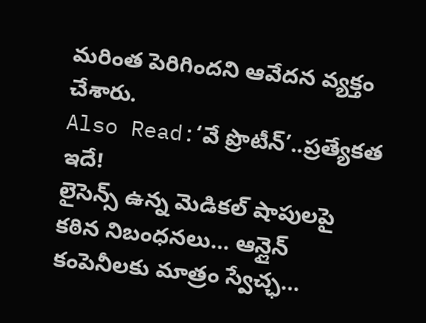మరింత పెరిగిందని ఆవేదన వ్యక్తం చేశారు.
Also Read:‘వే ప్రొటీన్’..ప్రత్యేకత ఇదే!
లైసెన్స్ ఉన్న మెడికల్ షాపులపై కఠిన నిబంధనలు… ఆన్లైన్ కంపెనీలకు మాత్రం స్వేచ్ఛ…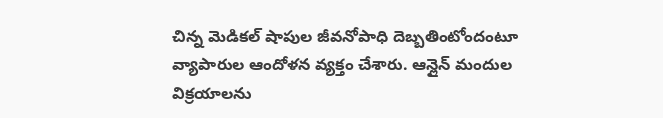చిన్న మెడికల్ షాపుల జీవనోపాధి దెబ్బతింటోందంటూ వ్యాపారుల ఆందోళన వ్యక్తం చేశారు. ఆన్లైన్ మందుల విక్రయాలను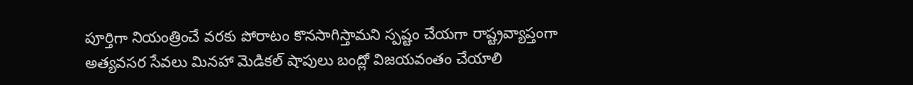పూర్తిగా నియంత్రించే వరకు పోరాటం కొనసాగిస్తామని స్పష్టం చేయగా రాష్ట్రవ్యాప్తంగా అత్యవసర సేవలు మినహా మెడికల్ షాపులు బంద్లో విజయవంతం చేయాలి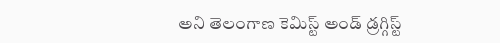అని తెలంగాణ కెమిస్ట్ అండ్ డ్రగ్గిస్ట్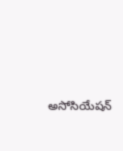అసోసియేషన్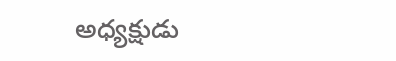అధ్యక్షుడు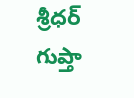శ్రీధర్ గుప్తా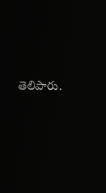తెలిపారు.